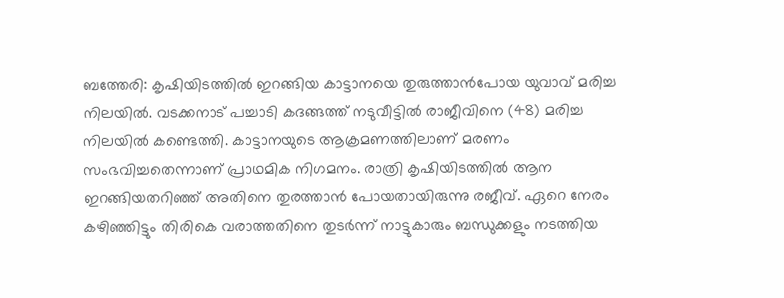ബത്തേരി: കൃഷിയിടത്തിൽ ഇറങ്ങിയ കാട്ടാനയെ തുരുത്താൻപോയ യുവാവ് മരിച്ച നിലയിൽ. വടക്കനാട് പച്ചാടി കദങ്ങത്ത് നടുവീട്ടിൽ രാജീവിനെ (48) മരിച്ച നിലയിൽ കണ്ടെത്തി. കാട്ടാനയുടെ ആക്രമണത്തിലാണ് മരണം സംഭവിച്ചതെന്നാണ് പ്രാഥമിക നിഗമനം. രാത്രി കൃഷിയിടത്തിൽ ആന ഇറങ്ങിയതറിഞ്ഞ് അതിനെ തുരത്താൻ പോയതായിരുന്നു രജീവ്. ഏറെ നേരം കഴിഞ്ഞിട്ടും തിരികെ വരാത്തതിനെ തുടർന്ന് നാട്ടുകാരും ബന്ധുക്കളും നടത്തിയ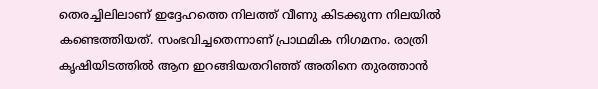തെരച്ചിലിലാണ് ഇദ്ദേഹത്തെ നിലത്ത് വീണു കിടക്കുന്ന നിലയിൽ കണ്ടെത്തിയത്. സംഭവിച്ചതെന്നാണ് പ്രാഥമിക നിഗമനം. രാത്രി കൃഷിയിടത്തിൽ ആന ഇറങ്ങിയതറിഞ്ഞ് അതിനെ തുരത്താൻ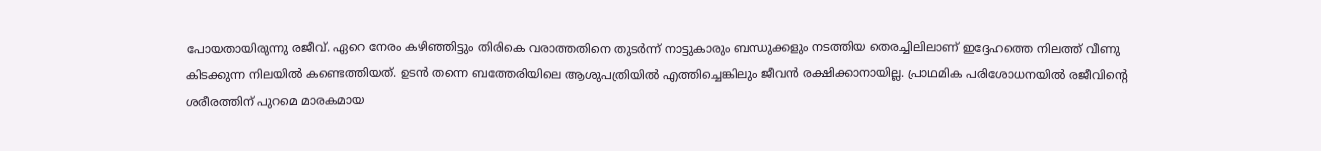പോയതായിരുന്നു രജീവ്. ഏറെ നേരം കഴിഞ്ഞിട്ടും തിരികെ വരാത്തതിനെ തുടർന്ന് നാട്ടുകാരും ബന്ധുക്കളും നടത്തിയ തെരച്ചിലിലാണ് ഇദ്ദേഹത്തെ നിലത്ത് വീണു കിടക്കുന്ന നിലയിൽ കണ്ടെത്തിയത്. ഉടൻ തന്നെ ബത്തേരിയിലെ ആശുപത്രിയിൽ എത്തിച്ചെങ്കിലും ജീവൻ രക്ഷിക്കാനായില്ല. പ്രാഥമിക പരിശോധനയിൽ രജീവിന്റെ ശരീരത്തിന് പുറമെ മാരകമായ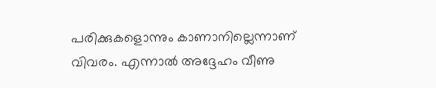പരിക്കുകളൊന്നും കാണാനില്ലെന്നാണ് വിവരം. എന്നാൽ അദ്ദേഹം വീണു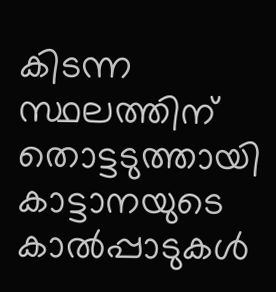കിടന്ന സ്ഥലത്തിന് തൊട്ടടുത്തായി കാട്ടാനയുടെ കാൽപ്പാടുകൾ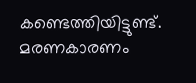കണ്ടെത്തിയിട്ടുണ്ട്. മരണകാരണം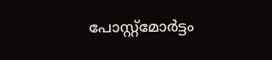പോസ്റ്റ്മോർട്ടം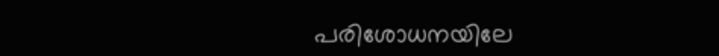പരിശോധനയിലേ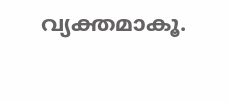വ്യക്തമാകൂ.